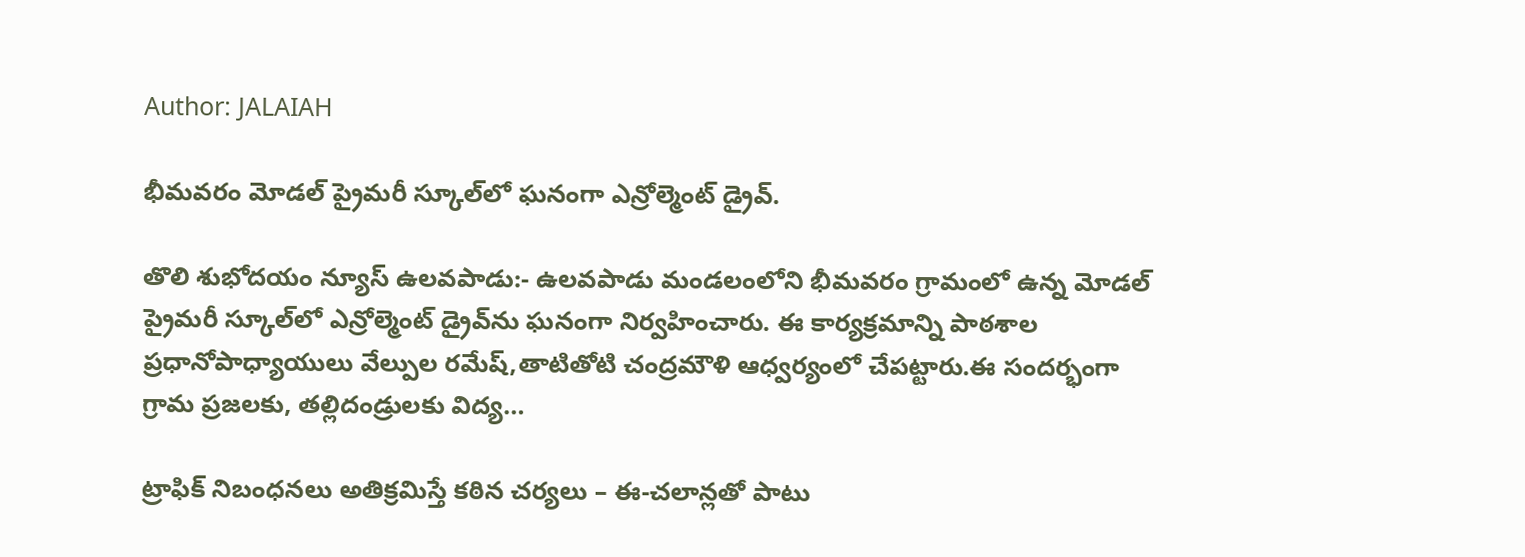Author: JALAIAH

భీమవరం మోడల్ ప్రైమరీ స్కూల్‌లో ఘనంగా ఎన్రోల్మెంట్ డ్రైవ్.

తొలి శుభోదయం న్యూస్ ఉలవపాడు:- ఉలవపాడు మండలంలోని భీమవరం గ్రామంలో ఉన్న మోడల్ ప్రైమరీ స్కూల్‌లో ఎన్రోల్మెంట్ డ్రైవ్‌ను ఘనంగా నిర్వహించారు. ఈ కార్యక్రమాన్ని పాఠశాల ప్రధానోపాధ్యాయులు వేల్పుల రమేష్,తాటితోటి చంద్రమౌళి ఆధ్వర్యంలో చేపట్టారు.ఈ సందర్భంగా గ్రామ ప్రజలకు, తల్లిదండ్రులకు విద్య…

ట్రాఫిక్ నిబంధనలు అతిక్రమిస్తే కఠిన చర్యలు – ఈ-చలాన్లతో పాటు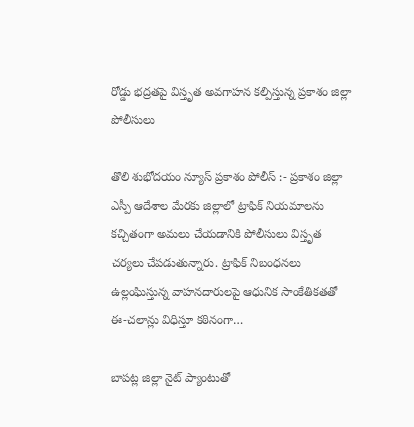రోడ్డు భద్రతపై విస్తృత అవగాహన కల్పిస్తున్న ప్రకాశం జిల్లా పోలీసులు

తొలి శుభోదయం న్యూస్ ప్రకాశం పోలీస్ :- ప్రకాశం జిల్లా ఎస్పీ ఆదేశాల మేరకు జిల్లాలో ట్రాఫిక్ నియమాలను కచ్చితంగా అమలు చేయడానికి పోలీసులు విస్తృత చర్యలు చేపడుతున్నారు. ట్రాఫిక్ నిబంధనలు ఉల్లంఘిస్తున్న వాహనదారులపై ఆధునిక సాంకేతికతతో ఈ-చలాన్లు విధిస్తూ కఠినంగా…

బాపట్ల జిల్లా నైట్ ప్యాంటుతో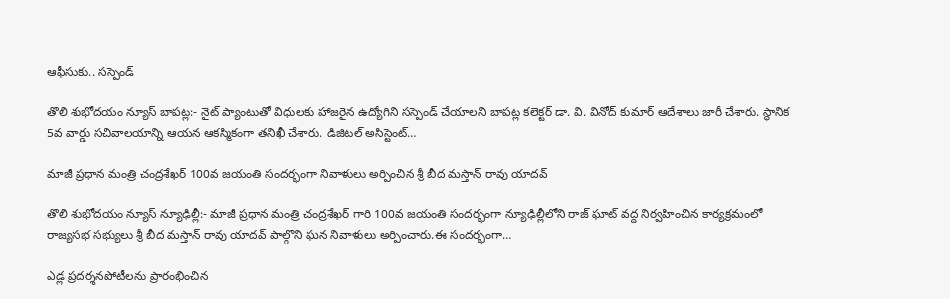ఆఫీసుకు.. సస్పెండ్

తొలి శుభోదయం న్యూస్ బాపట్ల:- నైట్ ప్యాంటుతో విధులకు హాజరైన ఉద్యోగిని సస్పెండ్ చేయాలని బాపట్ల కలెక్టర్ డా. వి. వినోద్ కుమార్ ఆదేశాలు జారీ చేశారు. స్థానిక 5వ వార్డు సచివాలయాన్ని ఆయన ఆకస్మికంగా తనిఖీ చేశారు. డిజిటల్ అసిస్టెంట్…

మాజీ ప్రధాన మంత్రి చంద్రశేఖర్ 100వ జయంతి సందర్భంగా నివాళులు అర్పించిన శ్రీ బీద మస్తాన్ రావు యాదవ్

తొలి శుభోదయం న్యూస్ న్యూఢిల్లీ:- మాజీ ప్రధాన మంత్రి చంద్రశేఖర్ గారి 100వ జయంతి సందర్భంగా న్యూఢిల్లీలోని రాజ్ ఘాట్ వద్ద నిర్వహించిన కార్యక్రమంలో రాజ్యసభ సభ్యులు శ్రీ బీద మస్తాన్ రావు యాదవ్ పాల్గొని ఘన నివాళులు అర్పించారు.ఈ సందర్భంగా…

ఎడ్ల ప్రదర్శనపోటీలను ప్రారంభించిన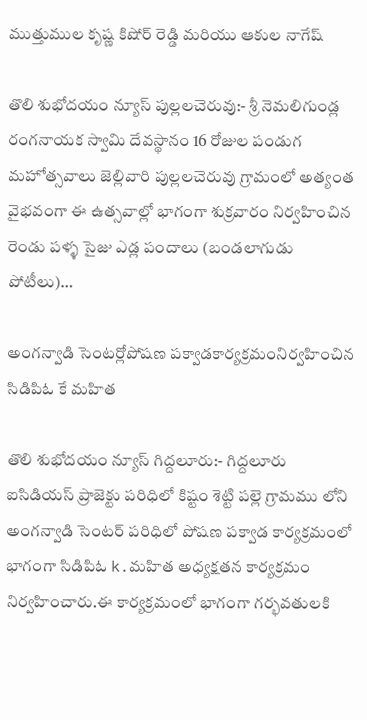ముత్తుముల కృష్ణ కిషోర్ రెడ్డి మరియు ఆకుల నాగేష్

తొలి శుభోదయం న్యూస్ పుల్లలచెరువు:- శ్రీ నెమలిగుండ్ల రంగనాయక స్వామి దేవస్థానం 16 రోజుల పండుగ మహోత్సవాలు జెల్లివారి పుల్లలచెరువు గ్రామంలో అత్యంత వైభవంగా ఈ ఉత్సవాల్లో భాగంగా శుక్రవారం నిర్వహించిన రెండు పళ్ళ సైజు ఎడ్ల పందాలు (బండలాగుడు పోటీలు)…

అంగన్వాడి సెంటర్లోపోషణ పక్వాడకార్యక్రమంనిర్వహించిన సిడిపిఓ కే మహిత

తొలి శుభోదయం న్యూస్ గిద్దలూరు:- గిద్దలూరు ఐసిడియస్ ప్రాజెక్టు పరిధిలో కిష్టం శెట్టి పల్లె గ్రామము లోని అంగన్వాడి సెంటర్ పరిధిలో పోషణ పక్వాడ కార్యక్రమంలో భాగంగా సిడిపిఓ k.మహిత అధ్యక్షతన కార్యక్రమం నిర్వహించారు.ఈ కార్యక్రమంలో భాగంగా గర్భవతులకి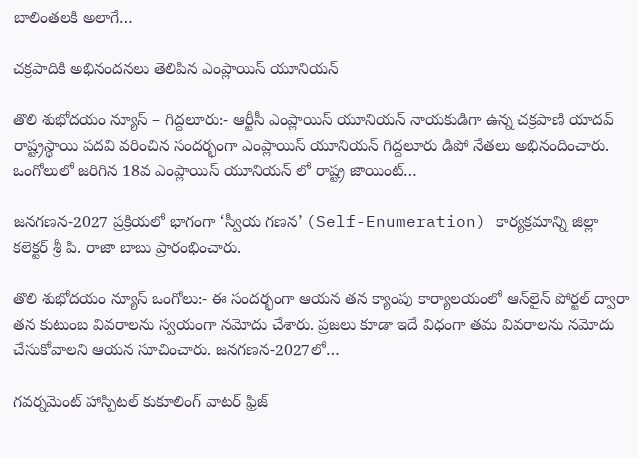బాలింతలకి అలాగే…

చక్రపాదికి అభినందనలు తెలిపిన ఎంప్లాయిస్ యూనియన్

తొలి శుభోదయం న్యూస్ – గిద్దలూరు:- ఆర్టీసీ ఎంప్లాయిస్ యూనియన్ నాయకుడిగా ఉన్న చక్రపాణి యాదవ్ రాష్ట్రస్థాయి పదవి వరించిన సందర్భంగా ఎంప్లాయిస్ యూనియన్ గిద్దలూరు డిపో నేతలు అభినందించారు. ఒంగోలులో జరిగిన 18వ ఎంప్లాయిస్ యూనియన్ లో రాష్ట్ర జాయింట్…

జనగణన-2027 ప్రక్రియలో భాగంగా ‘స్వీయ గణన’ (Self-Enumeration) కార్యక్రమాన్ని జిల్లా కలెక్టర్ శ్రీ పి. రాజా బాబు ప్రారంభించారు.

తొలి శుభోదయం న్యూస్ ఒంగోలు:- ఈ సందర్భంగా ఆయన తన క్యాంపు కార్యాలయంలో ఆన్‌లైన్ పోర్టల్ ద్వారా తన కుటుంబ వివరాలను స్వయంగా నమోదు చేశారు. ప్రజలు కూడా ఇదే విధంగా తమ వివరాలను నమోదు చేసుకోవాలని ఆయన సూచించారు. జనగణన-2027లో…

గవర్నమెంట్ హాస్పిటల్ కుకూలింగ్ వాటర్ ఫ్రిజ్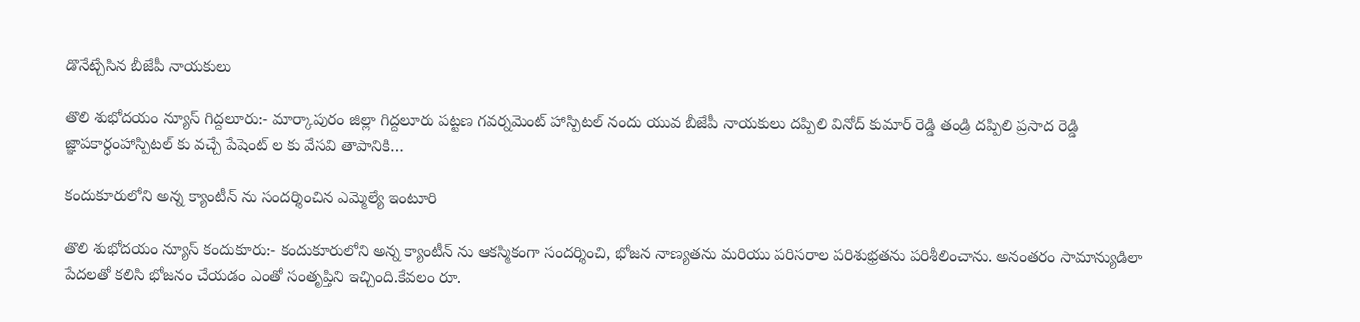డొనేట్చేసిన బీజేపీ నాయకులు

తొలి శుభోదయం న్యూస్ గిద్దలూరు:- మార్కాపురం జిల్లా గిద్దలూరు పట్టణ గవర్నమెంట్ హాస్పిటల్ నందు యువ బీజేపీ నాయకులు దప్పిలి వినోద్ కుమార్ రెడ్డి తండ్రి దప్పిలి ప్రసాద రెడ్డి జ్ఞాపకార్ధంహాస్పిటల్ కు వచ్చే పేషెంట్ ల కు వేసవి తాపానికి…

కందుకూరులోని అన్న క్యాంటీన్ ను సందర్శించిన ఎమ్మెల్యే ఇంటూరి

తొలి శుభోదయం న్యూస్ కందుకూరు:- కందుకూరులోని అన్న క్యాంటీన్ ను ఆకస్మికంగా సందర్శించి, భోజన నాణ్యతను మరియు పరిసరాల పరిశుభ్రతను పరిశీలించాను. అనంతరం సామాన్యుడిలా పేదలతో కలిసి భోజనం చేయడం ఎంతో సంతృప్తిని ఇచ్చింది.కేవలం రూ.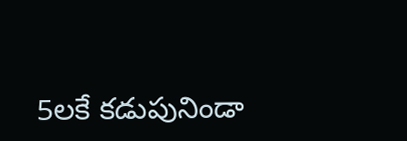5లకే కడుపునిండా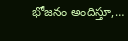భోజనం అందిస్తూ,…